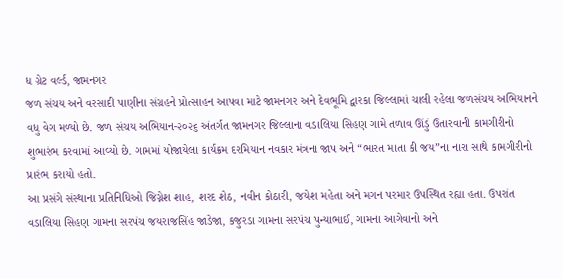ધ ગ્રેટ વર્લ્ડ, જામનગર
જળ સંચય અને વરસાદી પાણીના સંગ્રહને પ્રોત્સાહન આપવા માટે જામનગર અને દેવભૂમિ દ્વારકા જિલ્લામાં ચાલી રહેલા જળસંચય અભિયાનને વધુ વેગ મળ્યો છે. જળ સંચય અભિયાન-૨૦૨૬ અંતર્ગત જામનગર જિલ્લાના વડાલિયા સિહણ ગામે તળાવ ઊંડું ઉતારવાની કામગીરીનો શુભારંભ કરવામાં આવ્યો છે. ગામમાં યોજાયેલા કાર્યક્રમ દરમિયાન નવકાર મંત્રના જાપ અને “ભારત માતા કી જય”ના નારા સાથે કામગીરીનો પ્રારંભ કરાયો હતો.
આ પ્રસંગે સંસ્થાના પ્રતિનિધિઓ જિગ્નેશ શાહ, શરદ શેઠ, નવીન કોઠારી, જયેશ મહેતા અને મગન પરમાર ઉપસ્થિત રહ્યા હતા. ઉપરાંત વડાલિયા સિહણ ગામના સરપંચ જયરાજસિંહ જાડેજા, કજુરડા ગામના સરપંચ પુન્યાભાઈ, ગામના આગેવાનો અને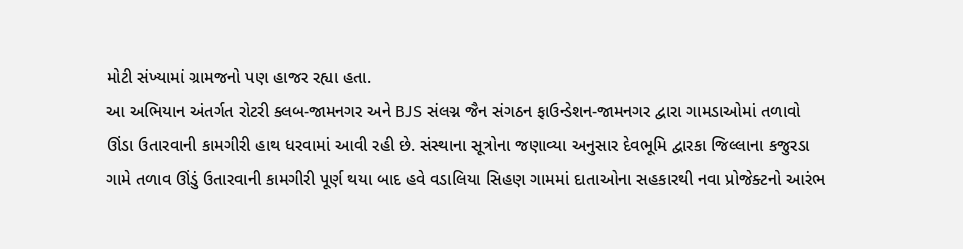મોટી સંખ્યામાં ગ્રામજનો પણ હાજર રહ્યા હતા.
આ અભિયાન અંતર્ગત રોટરી ક્લબ-જામનગર અને BJS સંલગ્ન જૈન સંગઠન ફાઉન્ડેશન-જામનગર દ્વારા ગામડાઓમાં તળાવો ઊંડા ઉતારવાની કામગીરી હાથ ધરવામાં આવી રહી છે. સંસ્થાના સૂત્રોના જણાવ્યા અનુસાર દેવભૂમિ દ્વારકા જિલ્લાના કજુરડા ગામે તળાવ ઊંડું ઉતારવાની કામગીરી પૂર્ણ થયા બાદ હવે વડાલિયા સિહણ ગામમાં દાતાઓના સહકારથી નવા પ્રોજેક્ટનો આરંભ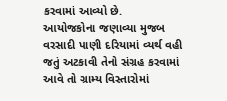કરવામાં આવ્યો છે.
આયોજકોના જણાવ્યા મુજબ વરસાદી પાણી દરિયામાં વ્યર્થ વહી જતું અટકાવી તેનો સંગ્રહ કરવામાં આવે તો ગ્રામ્ય વિસ્તારોમાં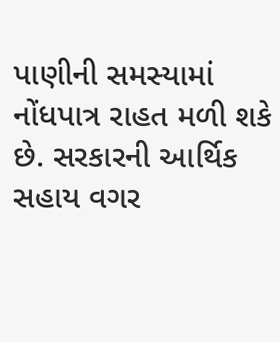પાણીની સમસ્યામાં નોંધપાત્ર રાહત મળી શકે છે. સરકારની આર્થિક સહાય વગર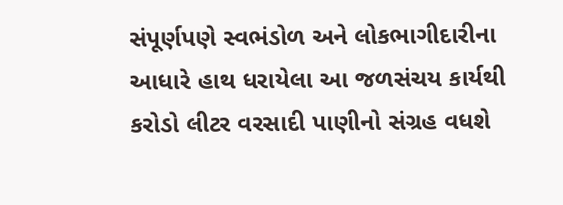સંપૂર્ણપણે સ્વભંડોળ અને લોકભાગીદારીના આધારે હાથ ધરાયેલા આ જળસંચય કાર્યથી કરોડો લીટર વરસાદી પાણીનો સંગ્રહ વધશે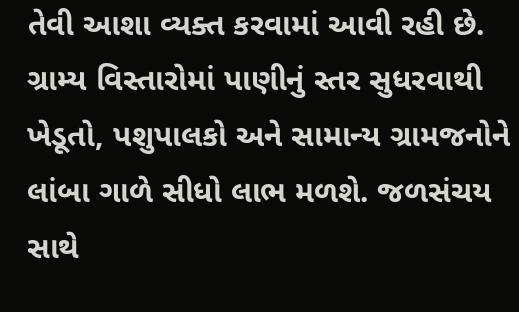તેવી આશા વ્યક્ત કરવામાં આવી રહી છે.
ગ્રામ્ય વિસ્તારોમાં પાણીનું સ્તર સુધરવાથી ખેડૂતો, પશુપાલકો અને સામાન્ય ગ્રામજનોને લાંબા ગાળે સીધો લાભ મળશે. જળસંચય સાથે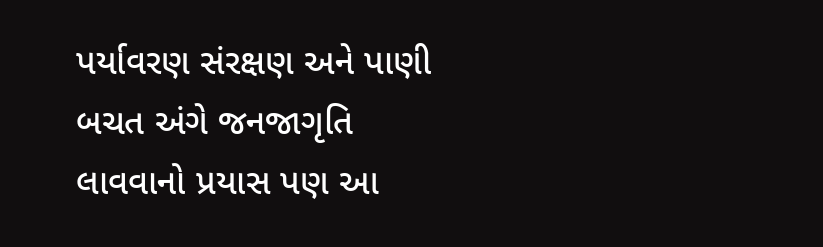પર્યાવરણ સંરક્ષણ અને પાણી બચત અંગે જનજાગૃતિ લાવવાનો પ્રયાસ પણ આ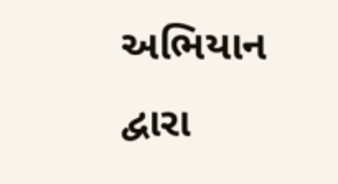અભિયાન દ્વારા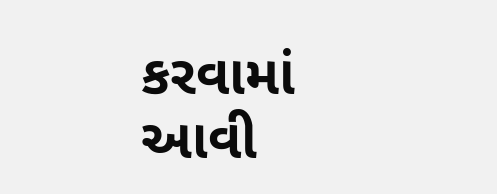કરવામાં આવી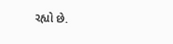રહ્યો છે.